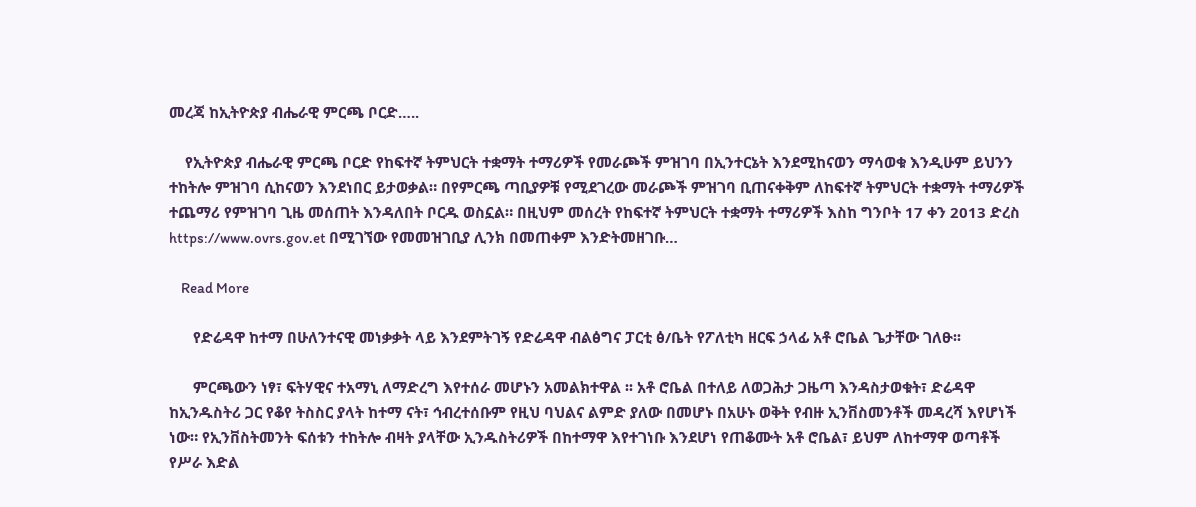መረጃ ከኢትዮጵያ ብሔራዊ ምርጫ ቦርድ…..

    የኢትዮጵያ ብሔራዊ ምርጫ ቦርድ የከፍተኛ ትምህርት ተቋማት ተማሪዎች የመራጮች ምዝገባ በኢንተርኔት እንደሚከናወን ማሳወቁ እንዲሁም ይህንን ተከትሎ ምዝገባ ሲከናወን እንደነበር ይታወቃል። በየምርጫ ጣቢያዎቹ የሚደገረው መራጮች ምዝገባ ቢጠናቀቅም ለከፍተኛ ትምህርት ተቋማት ተማሪዎች ተጨማሪ የምዝገባ ጊዜ መሰጠት እንዳለበት ቦርዱ ወስኗል። በዚህም መሰረት የከፍተኛ ትምህርት ተቋማት ተማሪዎች እስከ ግንቦት 17 ቀን 2013 ድረስ https://www.ovrs.gov.et በሚገኘው የመመዝገቢያ ሊንክ በመጠቀም እንድትመዘገቡ…

    Read More

      የድሬዳዋ ከተማ በሁለንተናዊ መነቃቃት ላይ እንደምትገኝ የድሬዳዋ ብልፅግና ፓርቲ ፅ/ቤት የፖለቲካ ዘርፍ ኃላፊ አቶ ሮቤል ጌታቸው ገለፁ፡፡

      ምርጫውን ነፃ፣ ፍትሃዊና ተአማኒ ለማድረግ እየተሰራ መሆኑን አመልክተዋል ፡፡ አቶ ሮቤል በተለይ ለወጋሕታ ጋዜጣ እንዳስታወቁት፣ ድሬዳዋ ከኢንዱስትሪ ጋር የቆየ ትስስር ያላት ከተማ ናት፣ ኅብረተሰቡም የዚህ ባህልና ልምድ ያለው በመሆኑ በአሁኑ ወቅት የብዙ ኢንቨስመንቶች መዳረሻ እየሆነች ነው። የኢንቨስትመንት ፍሰቱን ተከትሎ ብዛት ያላቸው ኢንዱስትሪዎች በከተማዋ እየተገነቡ እንደሆነ የጠቆሙት አቶ ሮቤል፣ ይህም ለከተማዋ ወጣቶች የሥራ እድል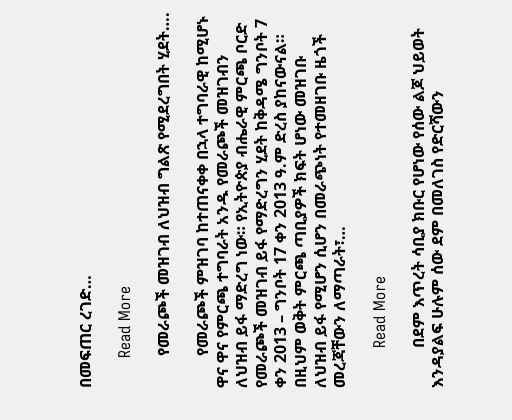በመፍጠር ረገድ…

      Read More

        የመራጮች መዝገብ ለህዝብ ግልጽ የሚደረግበት ሂደት….

        የመራጮች ምዝገባ ከተጠናቀቀ በኋላ ተግባራዊ ከሚሆኑ ዋና ዋና የምርጫ ተግባራት አንዱ የመራጮች መዝገብን ለህዝብ ይፋ ማድረግ ነው። የኢትዮጵያ ብሔራዊ ምርጫ ቦርድ የመራጮች መዝገብ ይፋ የማድረግን ሂደት ከቅዳሜ ግንቦት 7 ቀን 2013 – ግንቦት 17 ቀን 2013 ዓ.ም ድረስ ያከናውናል። በዚህም ወቅት ምርጫ ጣቢያዎች ክፍት ሆነው መዝገቡ ለህዝብ ይፋ የሚሆን ሲሆን በመራጭነት የተመዘገቡ ዜጎች መረጃቸውን ለማጣራት፣…

        Read More

          በደም እጥረት ሳቢያ ክቡር የሆነው የሰው ልጆ ህይወት እንዳያልፍ ሁሉም ሰው ደም በመለገስ የድርሻውን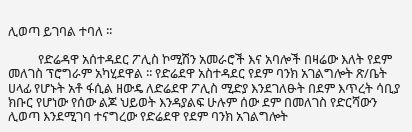ሊወጣ ይገባል ተባለ ፡፡

          የድሬዳዋ አሰተዳደር ፖሊስ ኮሚሽን አመራሮች እና አባሎች በዛሬው እለት የደም መለገስ ፕሮግራም አካሂደዋል ፡፡ የድሬደዋ አስተዳደር የደም ባንክ አገልግሎት ጽ/ቤት ሀላፊ የሆኑት አቶ ፋሲል ዘውዴ ለድሬደዋ ፖሊስ ሚድያ እንደገለፁት በደም እጥረት ሳቢያ ክቡር የሆነው የሰው ልጆ ህይወት እንዳያልፍ ሁሉም ሰው ደም በመለገስ የድርሻውን ሊወጣ እንደሚገባ ተናግረው የድሬደዋ የደም ባንክ አገልግሎት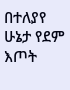በተለያየ ሁኔታ የደም እጦት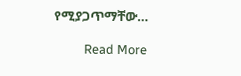የሚያጋጥማቸው…

          Read More